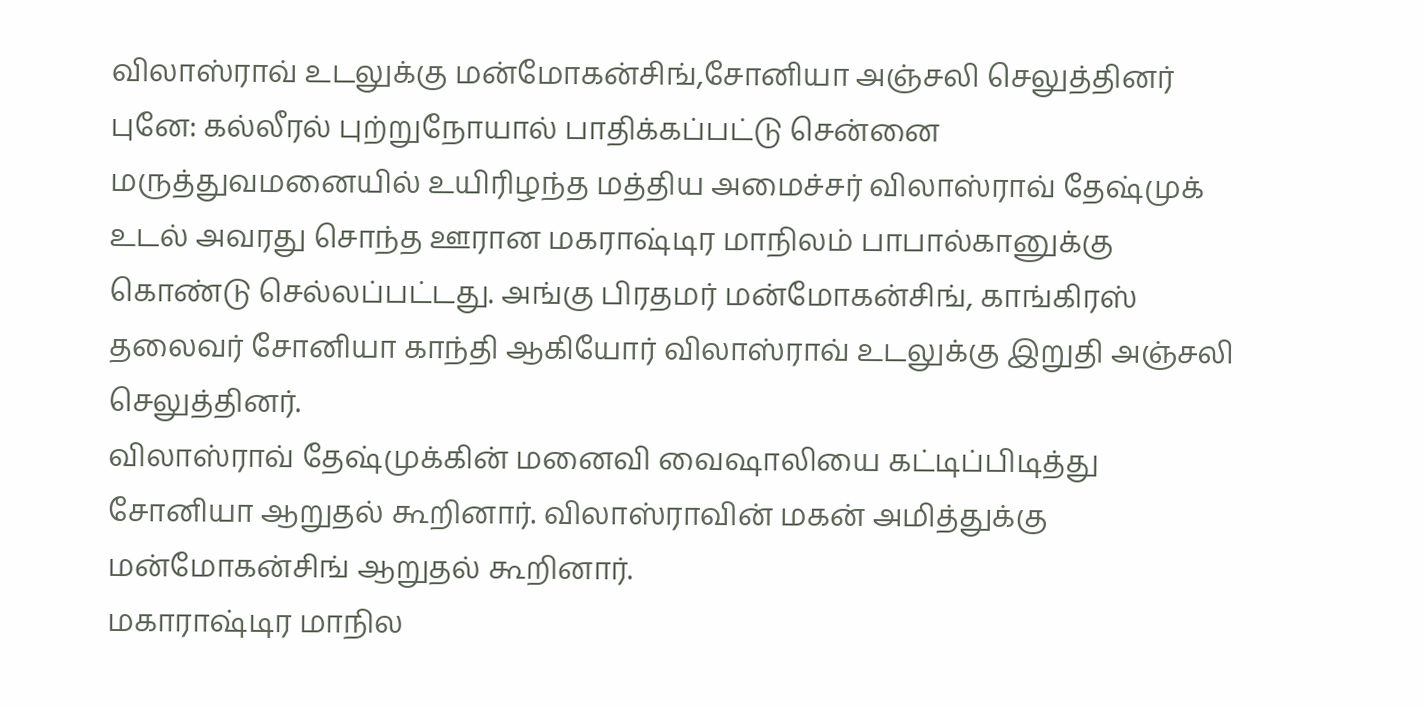விலாஸ்ராவ் உடலுக்கு மன்மோகன்சிங்,சோனியா அஞ்சலி செலுத்தினர்
புனே: கல்லீரல் புற்றுநோயால் பாதிக்கப்பட்டு சென்னை மருத்துவமனையில் உயிரிழந்த மத்திய அமைச்சர் விலாஸ்ராவ் தேஷ்முக் உடல் அவரது சொந்த ஊரான மகராஷ்டிர மாநிலம் பாபால்கானுக்கு கொண்டு செல்லப்பட்டது. அங்கு பிரதமர் மன்மோகன்சிங், காங்கிரஸ் தலைவர் சோனியா காந்தி ஆகியோர் விலாஸ்ராவ் உடலுக்கு இறுதி அஞ்சலி செலுத்தினர்.
விலாஸ்ராவ் தேஷ்முக்கின் மனைவி வைஷாலியை கட்டிப்பிடித்து சோனியா ஆறுதல் கூறினார். விலாஸ்ராவின் மகன் அமித்துக்கு மன்மோகன்சிங் ஆறுதல் கூறினார்.
மகாராஷ்டிர மாநில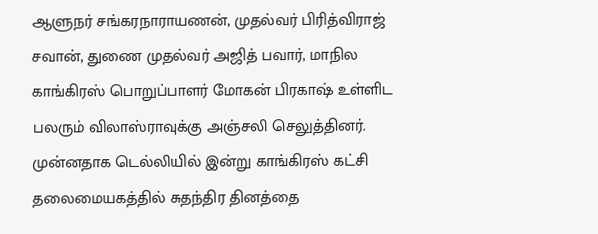ஆளுநர் சங்கரநாராயணன், முதல்வர் பிரித்விராஜ் சவான், துணை முதல்வர் அஜித் பவார், மாநில காங்கிரஸ் பொறுப்பாளர் மோகன் பிரகாஷ் உள்ளிட பலரும் விலாஸ்ராவுக்கு அஞ்சலி செலுத்தினர்.
முன்னதாக டெல்லியில் இன்று காங்கிரஸ் கட்சி தலைமையகத்தில் சுதந்திர தினத்தை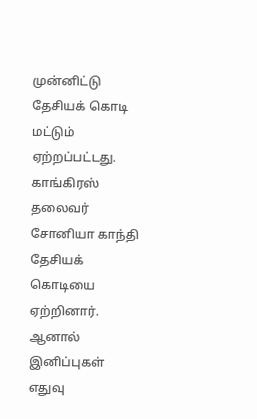முன்னிட்டு தேசியக் கொடி மட்டும் ஏற்றப்பட்டது. காங்கிரஸ் தலைவர் சோனியா காந்தி தேசியக் கொடியை ஏற்றினார். ஆனால் இனிப்புகள் எதுவு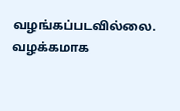வழங்கப்படவில்லை. வழக்கமாக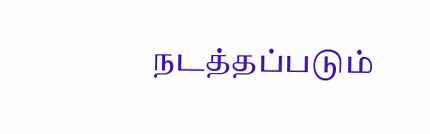நடத்தப்படும்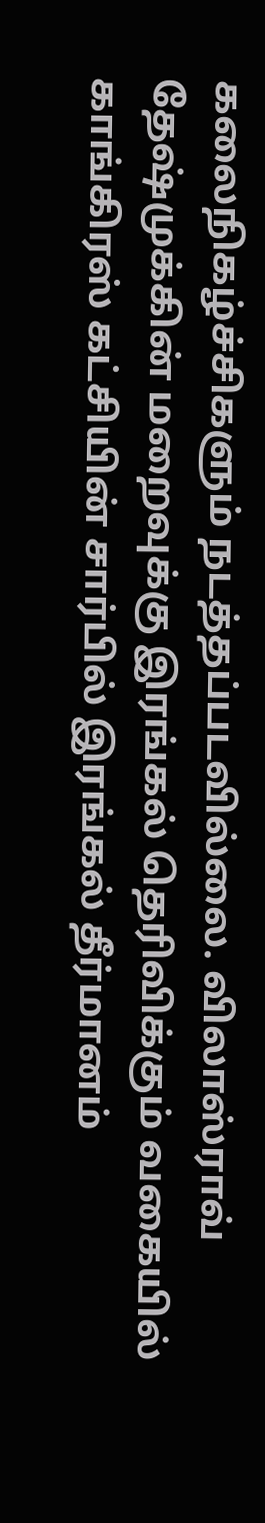கலைநிகழ்ச்சிகளும் நடத்தப்படவில்லை. விலாஸ்ராவ் தேஷ்முக்கின் மறைவுக்கு இரங்கல் தெரிவிக்கும் வகையில் காங்கிரஸ் கட்சியின் சார்பில் இரங்கல் தீர்மானம்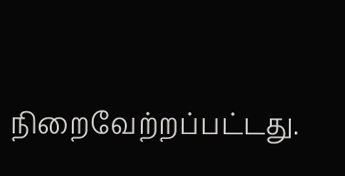நிறைவேற்றப்பட்டது.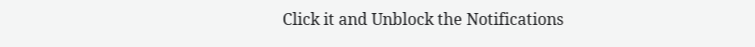Click it and Unblock the Notifications